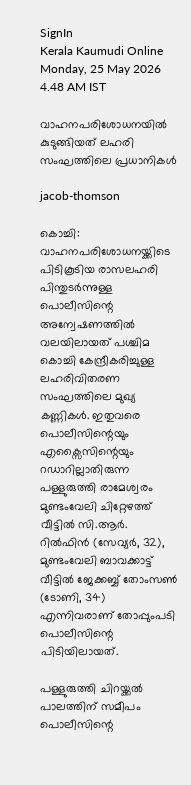SignIn
Kerala Kaumudi Online
Monday, 25 May 2026 4.48 AM IST

വാഹനപരിശോധനയിൽ കുടുങ്ങിയത് ലഹരി സംഘത്തിലെ പ്രധാനികൾ

jacob-thomson

കൊച്ചി: വാഹനപരിശോധനയ്ക്കിടെ പിടികൂടിയ രാസലഹരി പിന്തുടർന്നുള്ള പൊലീസിന്റെ അന്വേഷണത്തിൽ വലയിലായത് പശ്ചിമ കൊച്ചി കേന്ദ്രീകരിച്ചുള്ള ലഹരിവിതരണ സംഘത്തിലെ മുഖ്യ കണ്ണികൾ. ഇതുവരെ പൊലീസിന്റെയും എക്സൈസിന്റെയും റഡാറില്ലാതിരുന്ന പള്ളുരുത്തി രാമേശ്വരം മുണ്ടംവേലി ചിറ്റേഴത്ത് വീട്ടിൽ സി.ആർ. റിൽഫിൻ (സേവ്യർ, 32), മുണ്ടംവേലി ബാവക്കാട്ട് വീട്ടിൽ ജേക്കബ്ബ് തോംസൺ (ടോണി, 34) എന്നിവരാണ് തോപ്പുംപടി പൊലീസിന്റെ പിടിയിലായത്.

പള്ളുരുത്തി ചിറയ്ക്കൽ പാലത്തിന് സമീപം പൊലീസിന്റെ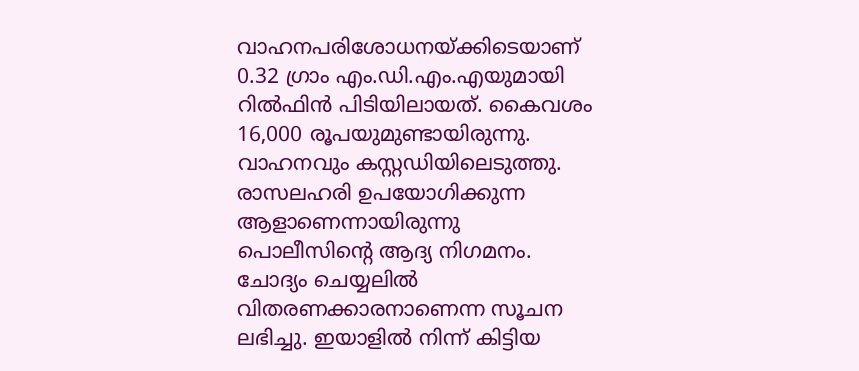വാഹനപരിശോധനയ്ക്കിടെയാണ് 0.32 ഗ്രാം എം.ഡി.എം.എയുമായി റിൽഫിൻ പിടിയിലായത്. കൈവശം 16,000 രൂപയുമുണ്ടായിരുന്നു. വാഹനവും കസ്റ്റഡിയിലെടുത്തു. രാസലഹരി ഉപയോഗിക്കുന്ന ആളാണെന്നായിരുന്നു പൊലീസിന്റെ ആദ്യ നിഗമനം. ചോദ്യം ചെയ്യലിൽ വിതരണക്കാരനാണെന്ന സൂചന ലഭിച്ചു. ഇയാളിൽ നിന്ന് കിട്ടിയ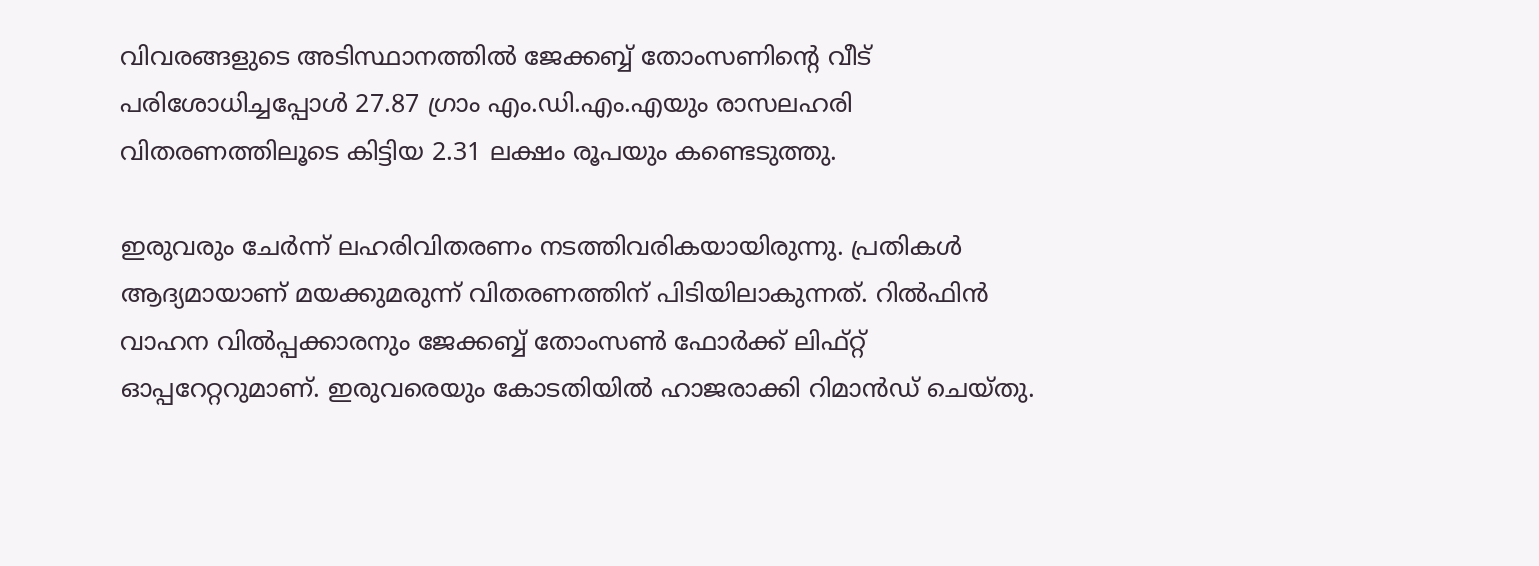വിവരങ്ങളുടെ അടിസ്ഥാനത്തിൽ ജേക്കബ്ബ് തോംസണിന്റെ വീട് പരിശോധിച്ചപ്പോൾ 27.87 ഗ്രാം എം.ഡി.എം.എയും രാസലഹരി വിതരണത്തിലൂടെ കിട്ടിയ 2.31 ലക്ഷം രൂപയും കണ്ടെടുത്തു.

ഇരുവരും ചേർന്ന് ലഹരിവിതരണം നടത്തിവരികയായിരുന്നു. പ്രതികൾ ആദ്യമായാണ് മയക്കുമരുന്ന് വിതരണത്തിന് പിടിയിലാകുന്നത്. റിൽഫിൻ വാഹന വിൽപ്പക്കാരനും ജേക്കബ്ബ് തോംസൺ ഫോർക്ക് ലിഫ്റ്റ് ഓപ്പറേറ്ററുമാണ്. ഇരുവരെയും കോടതിയിൽ ഹാജരാക്കി റിമാൻഡ് ചെയ്തു.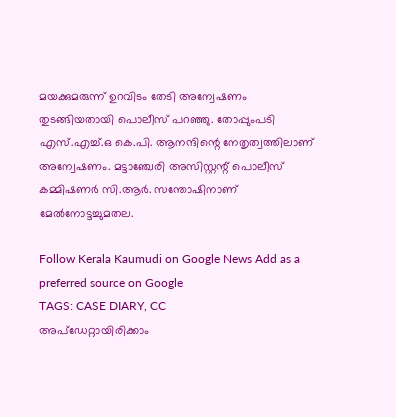മയക്കുമരുന്ന് ഉറവിടം തേടി അന്വേഷണം തുടങ്ങിയതായി പൊലീസ് പറഞ്ഞു. തോപ്പുംപടി എസ്.എച്ച്.ഒ കെ.പി. ആനന്ദിന്റെ നേതൃത്വത്തിലാണ് അന്വേഷണം. മട്ടാഞ്ചേരി അസിസ്റ്റന്റ് പൊലീസ് കമ്മിഷണർ സി.ആർ. സന്തോഷിനാണ് മേൽനോട്ടച്ചുമതല.

Follow Kerala Kaumudi on Google News Add as a preferred source on Google
TAGS: CASE DIARY, CC
അപ്ഡേറ്റായിരിക്കാം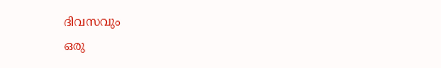ദിവസവും
ഒരു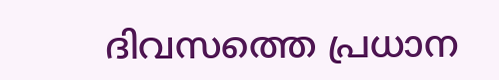ദിവസത്തെ പ്രധാന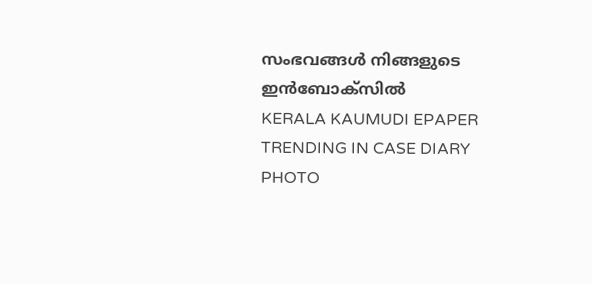സംഭവങ്ങൾ നിങ്ങളുടെ ഇൻബോക്സിൽ
KERALA KAUMUDI EPAPER
TRENDING IN CASE DIARY
PHOTO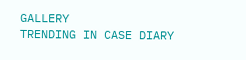GALLERY
TRENDING IN CASE DIARY